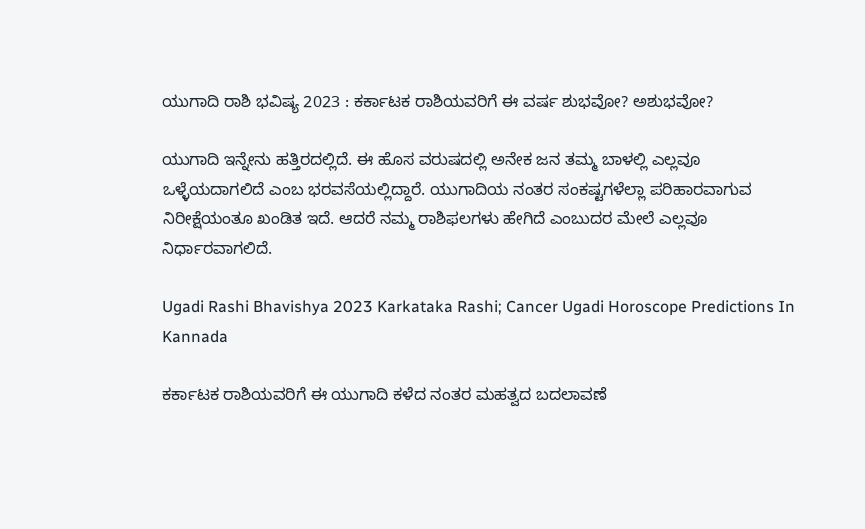ಯುಗಾದಿ ರಾಶಿ ಭವಿಷ್ಯ 2023 : ಕರ್ಕಾಟಕ ರಾಶಿಯವರಿಗೆ ಈ ವರ್ಷ ಶುಭವೋ? ಅಶುಭವೋ?

ಯುಗಾದಿ ಇನ್ನೇನು ಹತ್ತಿರದಲ್ಲಿದೆ. ಈ ಹೊಸ ವರುಷದಲ್ಲಿ ಅನೇಕ ಜನ ತಮ್ಮ ಬಾಳಲ್ಲಿ ಎಲ್ಲವೂ ಒಳ್ಳೆಯದಾಗಲಿದೆ ಎಂಬ ಭರವಸೆಯಲ್ಲಿದ್ದಾರೆ. ಯುಗಾದಿಯ ನಂತರ ಸಂಕಷ್ಟಗಳೆಲ್ಲಾ ಪರಿಹಾರವಾಗುವ ನಿರೀಕ್ಷೆಯಂತೂ ಖಂಡಿತ ಇದೆ. ಆದರೆ ನಮ್ಮ ರಾಶಿಫಲಗಳು ಹೇಗಿದೆ ಎಂಬುದರ ಮೇಲೆ ಎಲ್ಲವೂ ನಿರ್ಧಾರವಾಗಲಿದೆ.

Ugadi Rashi Bhavishya 2023 Karkataka Rashi; Cancer Ugadi Horoscope Predictions In Kannada

ಕರ್ಕಾಟಕ ರಾಶಿಯವರಿಗೆ ಈ ಯುಗಾದಿ ಕಳೆದ ನಂತರ ಮಹತ್ವದ ಬದಲಾವಣೆ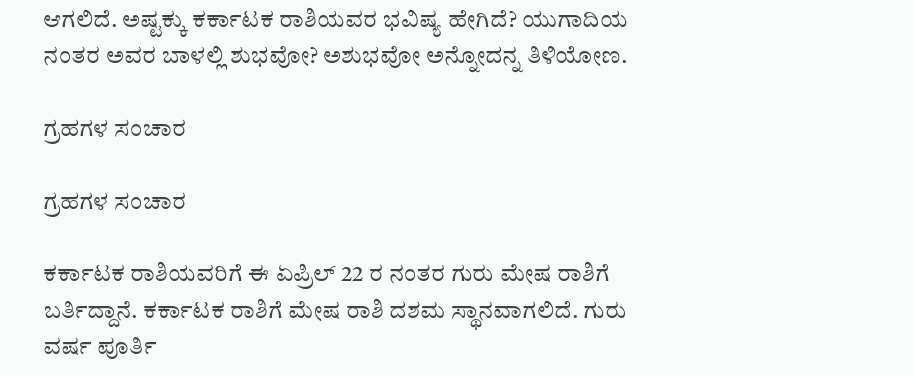ಆಗಲಿದೆ. ಅಷ್ಟಕ್ಕು ಕರ್ಕಾಟಕ ರಾಶಿಯವರ ಭವಿಷ್ಯ ಹೇಗಿದೆ? ಯುಗಾದಿಯ ನಂತರ ಅವರ ಬಾಳಲ್ಲಿ ಶುಭವೋ? ಅಶುಭವೋ ಅನ್ನೋದನ್ನ ತಿಳಿಯೋಣ.

ಗ್ರಹಗಳ ಸಂಚಾರ

ಗ್ರಹಗಳ ಸಂಚಾರ

ಕರ್ಕಾಟಕ ರಾಶಿಯವರಿಗೆ ಈ ಏಪ್ರಿಲ್‌ 22 ರ ನಂತರ ಗುರು ಮೇಷ ರಾಶಿಗೆ ಬರ್ತಿದ್ದಾನೆ. ಕರ್ಕಾಟಕ ರಾಶಿಗೆ ಮೇಷ ರಾಶಿ ದಶಮ ಸ್ಥಾನವಾಗಲಿದೆ. ಗುರು ವರ್ಷ ಪೂರ್ತಿ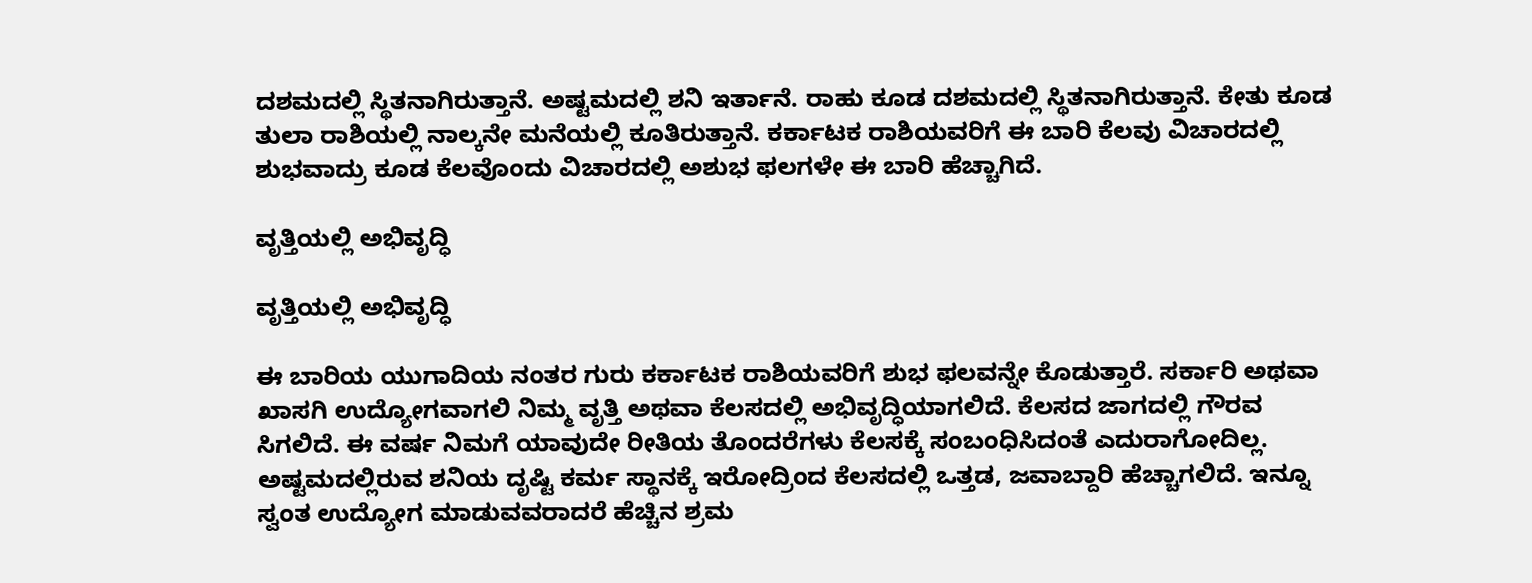ದಶಮದಲ್ಲಿ ಸ್ಥಿತನಾಗಿರುತ್ತಾನೆ. ಅಷ್ಟಮದಲ್ಲಿ ಶನಿ ಇರ್ತಾನೆ. ರಾಹು ಕೂಡ ದಶಮದಲ್ಲಿ ಸ್ಥಿತನಾಗಿರುತ್ತಾನೆ. ಕೇತು ಕೂಡ ತುಲಾ ರಾಶಿಯಲ್ಲಿ ನಾಲ್ಕನೇ ಮನೆಯಲ್ಲಿ ಕೂತಿರುತ್ತಾನೆ. ಕರ್ಕಾಟಕ ರಾಶಿಯವರಿಗೆ ಈ ಬಾರಿ ಕೆಲವು ವಿಚಾರದಲ್ಲಿ ಶುಭವಾದ್ರು ಕೂಡ ಕೆಲವೊಂದು ವಿಚಾರದಲ್ಲಿ ಅಶುಭ ಫಲಗಳೇ ಈ ಬಾರಿ ಹೆಚ್ಚಾಗಿದೆ.

ವೃತ್ತಿಯಲ್ಲಿ ಅಭಿವೃದ್ಧಿ

ವೃತ್ತಿಯಲ್ಲಿ ಅಭಿವೃದ್ಧಿ

ಈ ಬಾರಿಯ ಯುಗಾದಿಯ ನಂತರ ಗುರು ಕರ್ಕಾಟಕ ರಾಶಿಯವರಿಗೆ ಶುಭ ಫಲವನ್ನೇ ಕೊಡುತ್ತಾರೆ. ಸರ್ಕಾರಿ ಅಥವಾ ಖಾಸಗಿ ಉದ್ಯೋಗವಾಗಲಿ ನಿಮ್ಮ ವೃತ್ತಿ ಅಥವಾ ಕೆಲಸದಲ್ಲಿ ಅಭಿವೃದ್ಧಿಯಾಗಲಿದೆ. ಕೆಲಸದ ಜಾಗದಲ್ಲಿ ಗೌರವ ಸಿಗಲಿದೆ. ಈ ವರ್ಷ ನಿಮಗೆ ಯಾವುದೇ ರೀತಿಯ ತೊಂದರೆಗಳು ಕೆಲಸಕ್ಕೆ ಸಂಬಂಧಿಸಿದಂತೆ ಎದುರಾಗೋದಿಲ್ಲ. ಅಷ್ಟಮದಲ್ಲಿರುವ ಶನಿಯ ದೃಷ್ಟಿ ಕರ್ಮ ಸ್ಥಾನಕ್ಕೆ ಇರೋದ್ರಿಂದ ಕೆಲಸದಲ್ಲಿ ಒತ್ತಡ, ಜವಾಬ್ದಾರಿ ಹೆಚ್ಚಾಗಲಿದೆ. ಇನ್ನೂ ಸ್ವಂತ ಉದ್ಯೋಗ ಮಾಡುವವರಾದರೆ ಹೆಚ್ಚಿನ ಶ್ರಮ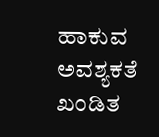ಹಾಕುವ ಅವಶ್ಯಕತೆ ಖಂಡಿತ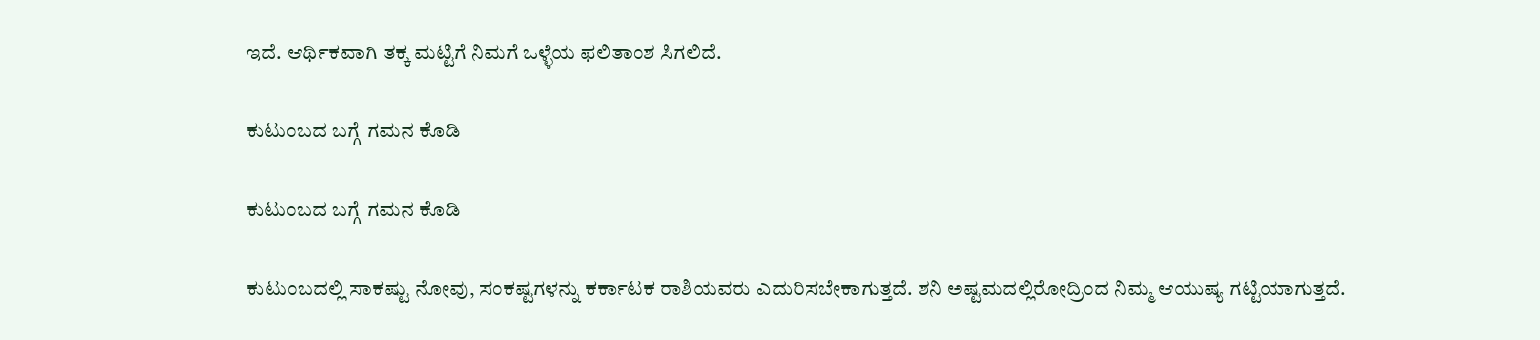ಇದೆ. ಆರ್ಥಿಕವಾಗಿ ತಕ್ಕ ಮಟ್ಟಿಗೆ ನಿಮಗೆ ಒಳ್ಳೆಯ ಫಲಿತಾಂಶ ಸಿಗಲಿದೆ.

ಕುಟುಂಬದ ಬಗ್ಗೆ ಗಮನ ಕೊಡಿ

ಕುಟುಂಬದ ಬಗ್ಗೆ ಗಮನ ಕೊಡಿ

ಕುಟುಂಬದಲ್ಲಿ ಸಾಕಷ್ಟು ನೋವು, ಸಂಕಷ್ಟಗಳನ್ನು ಕರ್ಕಾಟಕ ರಾಶಿಯವರು ಎದುರಿಸಬೇಕಾಗುತ್ತದೆ. ಶನಿ ಅಷ್ಟಮದಲ್ಲಿರೋದ್ರಿಂದ ನಿಮ್ಮ ಆಯುಷ್ಯ ಗಟ್ಟಿಯಾಗುತ್ತದೆ.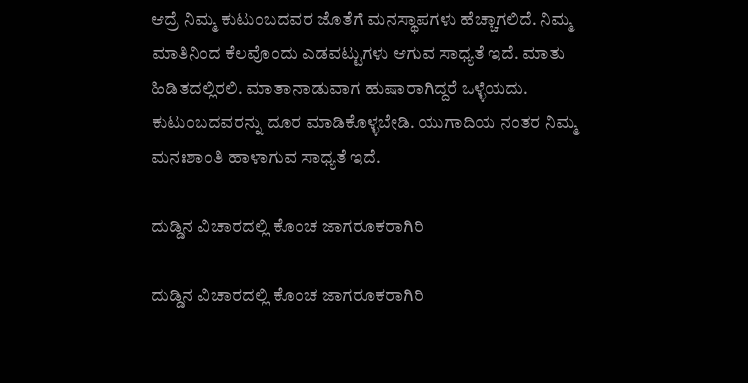ಆದ್ರೆ ನಿಮ್ಮ ಕುಟುಂಬದವರ ಜೊತೆಗೆ ಮನಸ್ಥಾಪಗಳು ಹೆಚ್ಚಾಗಲಿದೆ. ನಿಮ್ಮ ಮಾತಿನಿಂದ ಕೆಲವೊಂದು ಎಡವಟ್ಟುಗಳು ಆಗುವ ಸಾಧ್ಯತೆ ಇದೆ. ಮಾತು ಹಿಡಿತದಲ್ಲಿರಲಿ. ಮಾತಾನಾಡುವಾಗ ಹುಷಾರಾಗಿದ್ದರೆ ಒಳ್ಳೆಯದು. ಕುಟುಂಬದವರನ್ನು ದೂರ ಮಾಡಿಕೊಳ್ಳಬೇಡಿ. ಯುಗಾದಿಯ ನಂತರ ನಿಮ್ಮ ಮನಃಶಾಂತಿ ಹಾಳಾಗುವ ಸಾಧ್ಯತೆ ಇದೆ.

ದುಡ್ಡಿನ ವಿಚಾರದಲ್ಲಿ ಕೊಂಚ ಜಾಗರೂಕರಾಗಿರಿ

ದುಡ್ಡಿನ ವಿಚಾರದಲ್ಲಿ ಕೊಂಚ ಜಾಗರೂಕರಾಗಿರಿ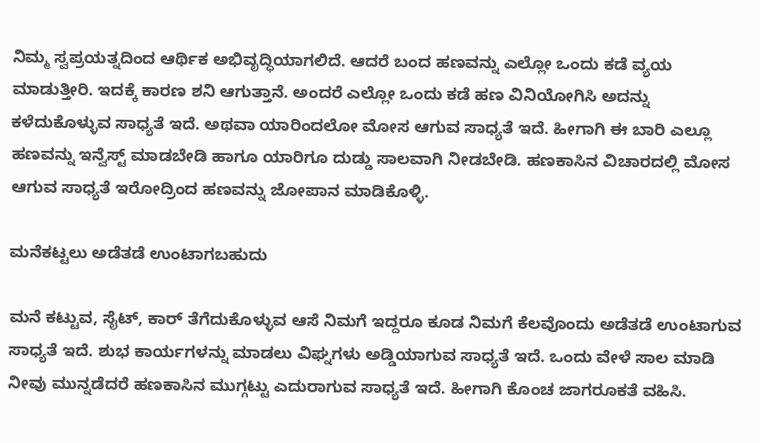ನಿಮ್ಮ ಸ್ವಪ್ರಯತ್ನದಿಂದ ಆರ್ಥಿಕ ಅಭಿವೃದ್ಧಿಯಾಗಲಿದೆ. ಆದರೆ ಬಂದ ಹಣವನ್ನು ಎಲ್ಲೋ ಒಂದು ಕಡೆ ವ್ಯಯ ಮಾಡುತ್ತೀರಿ. ಇದಕ್ಕೆ ಕಾರಣ ಶನಿ ಆಗುತ್ತಾನೆ. ಅಂದರೆ ಎಲ್ಲೋ ಒಂದು ಕಡೆ ಹಣ ವಿನಿಯೋಗಿಸಿ ಅದನ್ನು ಕಳೆದುಕೊಳ್ಳುವ ಸಾಧ್ಯತೆ ಇದೆ. ಅಥವಾ ಯಾರಿಂದಲೋ ಮೋಸ ಆಗುವ ಸಾಧ್ಯತೆ ಇದೆ. ಹೀಗಾಗಿ ಈ ಬಾರಿ ಎಲ್ಲೂ ಹಣವನ್ನು ಇನ್ವೆಸ್ಟ್‌ ಮಾಡಬೇಡಿ ಹಾಗೂ ಯಾರಿಗೂ ದುಡ್ಡು ಸಾಲವಾಗಿ ನೀಡಬೇಡಿ. ಹಣಕಾಸಿನ ವಿಚಾರದಲ್ಲಿ ಮೋಸ ಆಗುವ ಸಾಧ್ಯತೆ ಇರೋದ್ರಿಂದ ಹಣವನ್ನು ಜೋಪಾನ ಮಾಡಿಕೊಳ್ಳಿ.

ಮನೆಕಟ್ಟಲು ಅಡೆತಡೆ ಉಂಟಾಗಬಹುದು

ಮನೆ ಕಟ್ಟುವ, ಸೈಟ್, ಕಾರ್‌ ತೆಗೆದುಕೊಳ್ಳುವ ಆಸೆ ನಿಮಗೆ ಇದ್ದರೂ ಕೂಡ ನಿಮಗೆ ಕೆಲವೊಂದು ಅಡೆತಡೆ ಉಂಟಾಗುವ ಸಾಧ್ಯತೆ ಇದೆ. ಶುಭ ಕಾರ್ಯಗಳನ್ನು ಮಾಡಲು ವಿಘ್ನಗಳು ಅಡ್ಡಿಯಾಗುವ ಸಾಧ್ಯತೆ ಇದೆ. ಒಂದು ವೇಳೆ ಸಾಲ ಮಾಡಿ ನೀವು ಮುನ್ನಡೆದರೆ ಹಣಕಾಸಿನ ಮುಗ್ಗಟ್ಟು ಎದುರಾಗುವ ಸಾಧ್ಯತೆ ಇದೆ. ಹೀಗಾಗಿ ಕೊಂಚ ಜಾಗರೂಕತೆ ವಹಿಸಿ.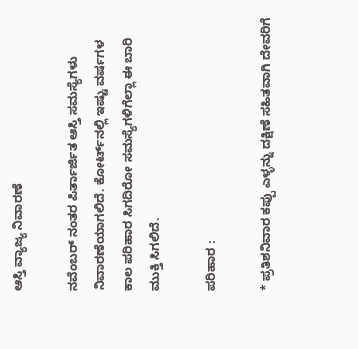ಆಸ್ತಿ ವ್ಯಾಜ್ಯ ನಿವಾರಣೆ

ನವೆಂಬರ್‌ ನಂತರ ಪಿರ್ತಾರ್ಜಿತ ಆಸ್ತಿ ಸಮಸ್ಯೆಗಳು ನಿವಾರಣೆಯಾಗಲಿದೆ. ಕೋರ್ಟ್‌ನಲ್ಲಿ ಇಷ್ಟು ವರ್ಷಗಳ ಕಾಲ ಪರಿಹಾರ ಸಿಗದಿರೋ ಸಮಸ್ಯೆಗಳಿಗೆಲ್ಲಾ ಈ ಬಾರಿ ಮುಕ್ತಿ ಸಿಗಲಿದೆ.

ಪರಿಹಾರ :

* ಪ್ರತಿಶನಿವಾರ ಕಪ್ಪು ಎಳ್ಳನ್ನು ದಕ್ಷಿಣೆ ಸಹಿತವಾಗಿ ದೇವರಿಗೆ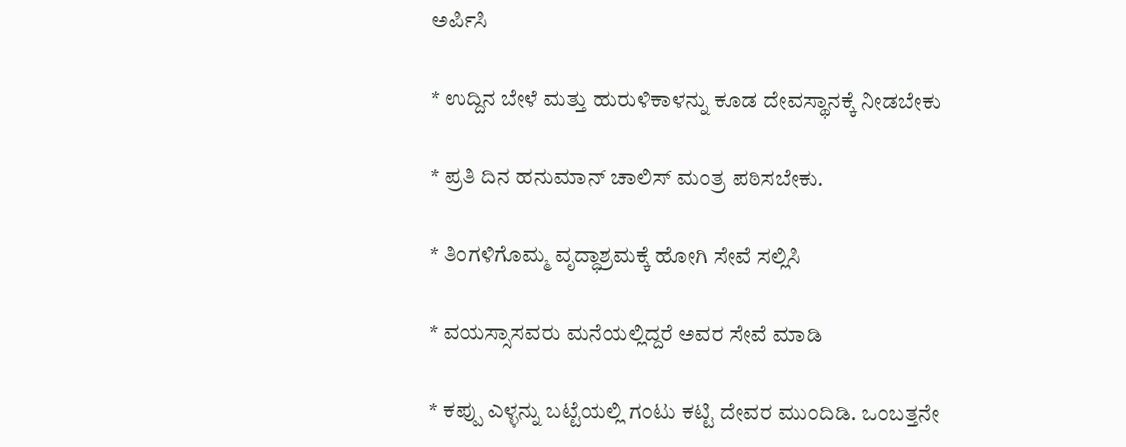ಅರ್ಪಿಸಿ

* ಉದ್ದಿನ ಬೇಳೆ ಮತ್ತು ಹುರುಳಿಕಾಳನ್ನು ಕೂಡ ದೇವಸ್ಥಾನಕ್ಕೆ ನೀಡಬೇಕು

* ಪ್ರತಿ ದಿನ ಹನುಮಾನ್‌ ಚಾಲಿಸ್‌ ಮಂತ್ರ ಪಠಿಸಬೇಕು.

* ತಿಂಗಳಿಗೊಮ್ಮ ವೃದ್ಧಾಶ್ರಮಕ್ಕೆ ಹೋಗಿ ಸೇವೆ ಸಲ್ಲಿಸಿ

* ವಯಸ್ಸಾಸವರು ಮನೆಯಲ್ಲಿದ್ದರೆ ಅವರ ಸೇವೆ ಮಾಡಿ

* ಕಪ್ಪು ಎಳ್ಳನ್ನು ಬಟ್ಟೆಯಲ್ಲಿ ಗಂಟು ಕಟ್ಟಿ ದೇವರ ಮುಂದಿಡಿ. ಒಂಬತ್ತನೇ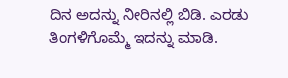ದಿನ ಅದನ್ನು ನೀರಿನಲ್ಲಿ ಬಿಡಿ. ಎರಡು ತಿಂಗಳಿಗೊಮ್ಮೆ ಇದನ್ನು ಮಾಡಿ.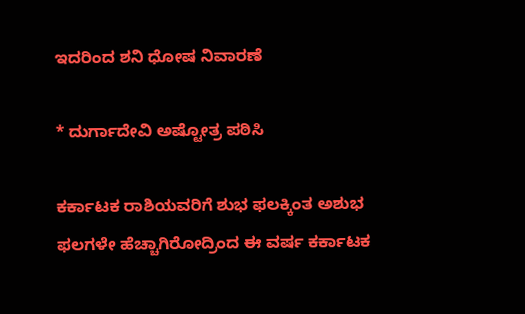ಇದರಿಂದ ಶನಿ ಧೋಷ ನಿವಾರಣೆ

* ದುರ್ಗಾದೇವಿ ಅಷ್ಟೋತ್ರ ಪಠಿಸಿ

ಕರ್ಕಾಟಕ ರಾಶಿಯವರಿಗೆ ಶುಭ ಫಲಕ್ಕಿಂತ ಅಶುಭ ಫಲಗಳೇ ಹೆಚ್ಚಾಗಿರೋದ್ರಿಂದ ಈ ವರ್ಷ ಕರ್ಕಾಟಕ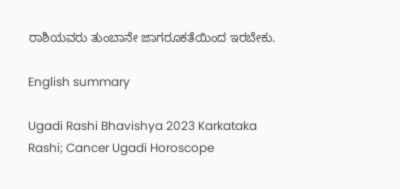ರಾಶಿಯವರು ತುಂಬಾನೇ ಜಾಗರೂಕತೆಯಿಂದ ಇರಬೇಕು.

English summary

Ugadi Rashi Bhavishya 2023 Karkataka Rashi; Cancer Ugadi Horoscope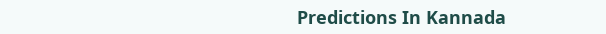Predictions In Kannada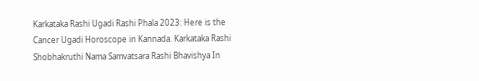Karkataka Rashi Ugadi Rashi Phala 2023: Here is the Cancer Ugadi Horoscope in Kannada. Karkataka Rashi Shobhakruthi Nama Samvatsara Rashi Bhavishya In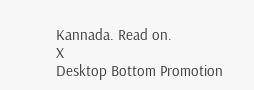Kannada. Read on.
X
Desktop Bottom Promotion